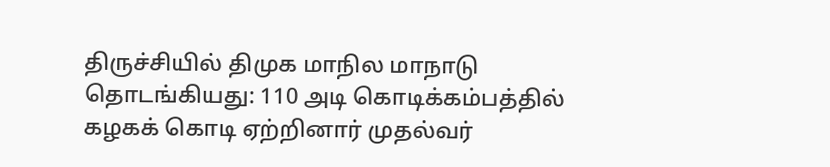திருச்சியில் திமுக மாநில மாநாடு தொடங்கியது: 110 அடி கொடிக்கம்பத்தில் கழகக் கொடி ஏற்றினார் முதல்வர்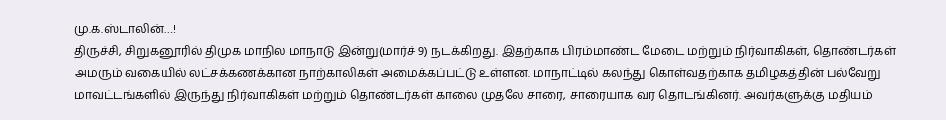மு.க.ஸ்டாலின்…!
திருச்சி, சிறுகனூரில் திமுக மாநில மாநாடு இன்று(மார்ச் 9) நடக்கிறது. இதற்காக பிரம்மாண்ட மேடை மற்றும் நிர்வாகிகள், தொண்டர்கள் அமரும் வகையில் லட்சக்கணக்கான நாற்காலிகள் அமைக்கப்பட்டு உள்ளன. மாநாட்டில் கலந்து கொள்வதற்காக தமிழகத்தின் பல்வேறு மாவட்டங்களில் இருந்து நிர்வாகிகள் மற்றும் தொண்டர்கள் காலை முதலே சாரை, சாரையாக வர தொடங்கினர். அவர்களுக்கு மதியம்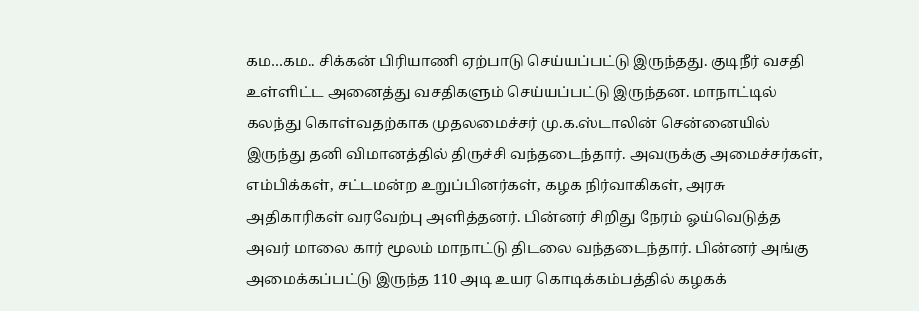கம…கம.. சிக்கன் பிரியாணி ஏற்பாடு செய்யப்பட்டு இருந்தது. குடிநீர் வசதி உள்ளிட்ட அனைத்து வசதிகளும் செய்யப்பட்டு இருந்தன. மாநாட்டில் கலந்து கொள்வதற்காக முதலமைச்சர் மு.க.ஸ்டாலின் சென்னையில் இருந்து தனி விமானத்தில் திருச்சி வந்தடைந்தார். அவருக்கு அமைச்சர்கள், எம்பிக்கள், சட்டமன்ற உறுப்பினர்கள், கழக நிர்வாகிகள், அரசு அதிகாரிகள் வரவேற்பு அளித்தனர். பின்னர் சிறிது நேரம் ஓய்வெடுத்த அவர் மாலை கார் மூலம் மாநாட்டு திடலை வந்தடைந்தார். பின்னர் அங்கு அமைக்கப்பட்டு இருந்த 110 அடி உயர கொடிக்கம்பத்தில் கழகக்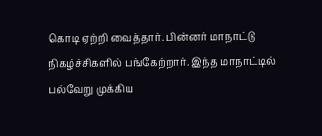கொடி ஏற்றி வைத்தார். பின்னர் மாநாட்டு நிகழ்ச்சிகளில் பங்கேற்றார். இந்த மாநாட்டில் பல்வேறு முக்கிய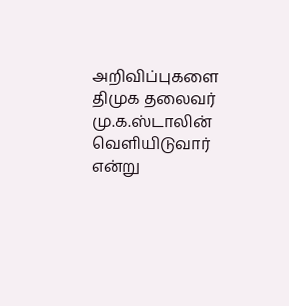அறிவிப்புகளை திமுக தலைவர் மு.க.ஸ்டாலின் வெளியிடுவார் என்று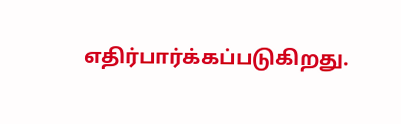எதிர்பார்க்கப்படுகிறது.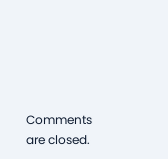Comments are closed.